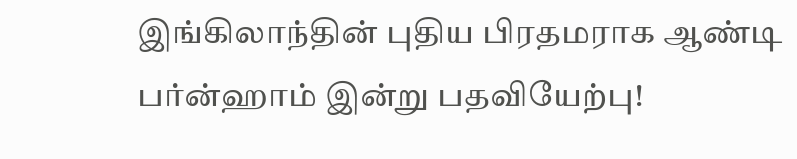இங்கிலாந்தின் புதிய பிரதமராக ஆண்டி பர்ன்ஹாம் இன்று பதவியேற்பு!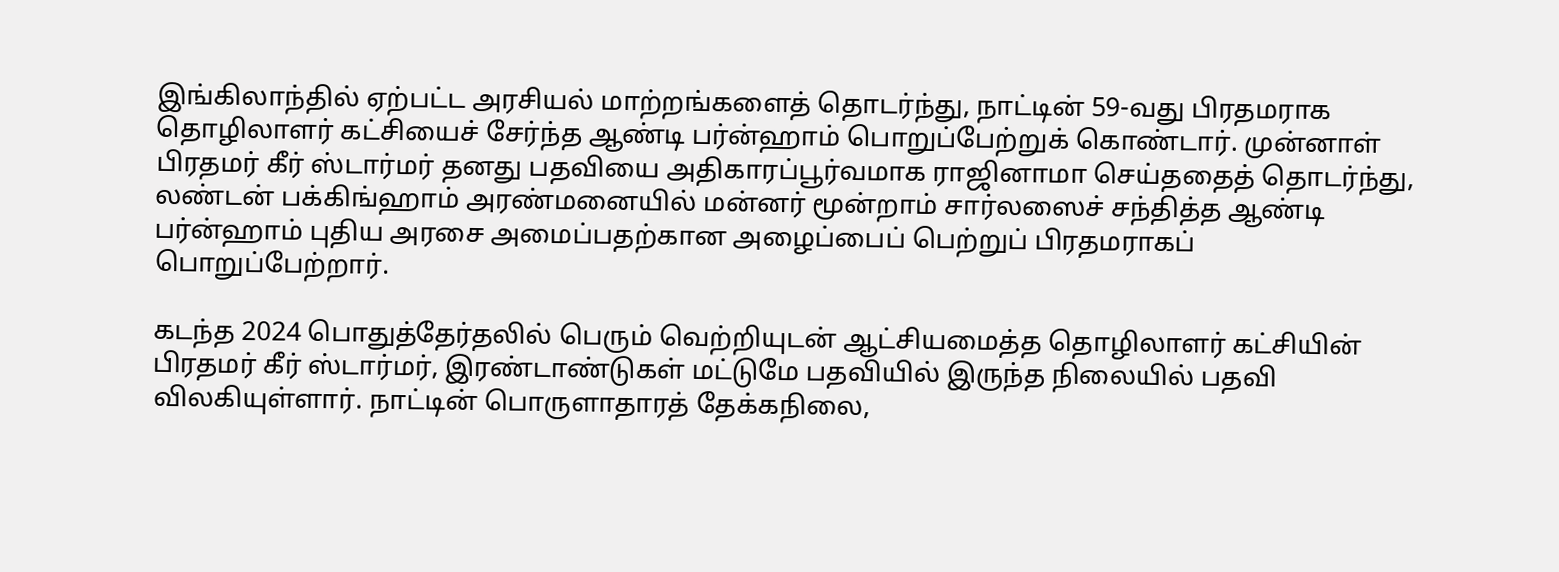இங்கிலாந்தில் ஏற்பட்ட அரசியல் மாற்றங்களைத் தொடர்ந்து, நாட்டின் 59-வது பிரதமராக தொழிலாளர் கட்சியைச் சேர்ந்த ஆண்டி பர்ன்ஹாம் பொறுப்பேற்றுக் கொண்டார். முன்னாள் பிரதமர் கீர் ஸ்டார்மர் தனது பதவியை அதிகாரப்பூர்வமாக ராஜினாமா செய்ததைத் தொடர்ந்து, லண்டன் பக்கிங்ஹாம் அரண்மனையில் மன்னர் மூன்றாம் சார்லஸைச் சந்தித்த ஆண்டி பர்ன்ஹாம் புதிய அரசை அமைப்பதற்கான அழைப்பைப் பெற்றுப் பிரதமராகப் பொறுப்பேற்றார்.

கடந்த 2024 பொதுத்தேர்தலில் பெரும் வெற்றியுடன் ஆட்சியமைத்த தொழிலாளர் கட்சியின் பிரதமர் கீர் ஸ்டார்மர், இரண்டாண்டுகள் மட்டுமே பதவியில் இருந்த நிலையில் பதவி விலகியுள்ளார். நாட்டின் பொருளாதாரத் தேக்கநிலை,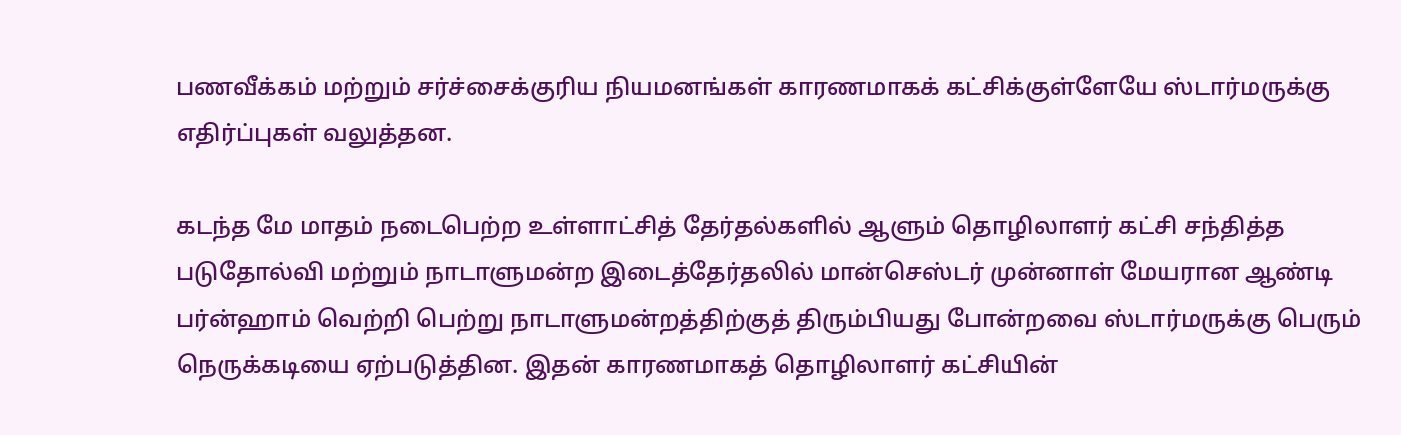பணவீக்கம் மற்றும் சர்ச்சைக்குரிய நியமனங்கள் காரணமாகக் கட்சிக்குள்ளேயே ஸ்டார்மருக்கு எதிர்ப்புகள் வலுத்தன.

கடந்த மே மாதம் நடைபெற்ற உள்ளாட்சித் தேர்தல்களில் ஆளும் தொழிலாளர் கட்சி சந்தித்த படுதோல்வி மற்றும் நாடாளுமன்ற இடைத்தேர்தலில் மான்செஸ்டர் முன்னாள் மேயரான ஆண்டி பர்ன்ஹாம் வெற்றி பெற்று நாடாளுமன்றத்திற்குத் திரும்பியது போன்றவை ஸ்டார்மருக்கு பெரும் நெருக்கடியை ஏற்படுத்தின. இதன் காரணமாகத் தொழிலாளர் கட்சியின்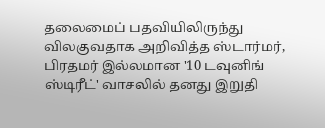தலைமைப் பதவியிலிருந்து விலகுவதாக அறிவித்த ஸ்டார்மர், பிரதமர் இல்லமான '10 டவுனிங் ஸ்டிரீட்' வாசலில் தனது இறுதி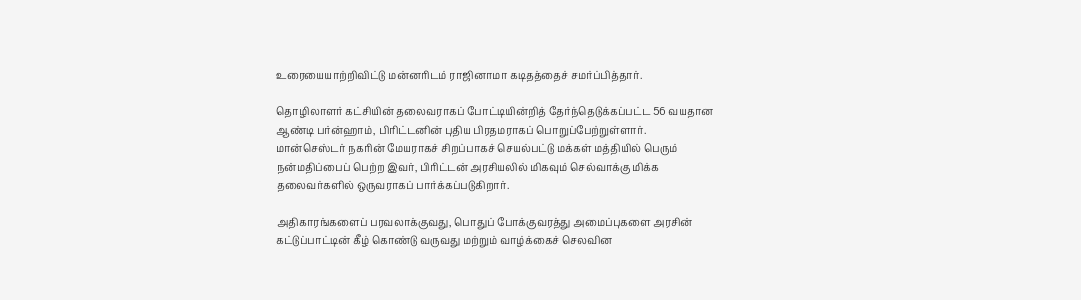உரையையாற்றிவிட்டு மன்னரிடம் ராஜினாமா கடிதத்தைச் சமர்ப்பித்தார்.

தொழிலாளர் கட்சியின் தலைவராகப் போட்டியின்றித் தேர்ந்தெடுக்கப்பட்ட 56 வயதான ஆண்டி பர்ன்ஹாம், பிரிட்டனின் புதிய பிரதமராகப் பொறுப்பேற்றுள்ளார். மான்செஸ்டர் நகரின் மேயராகச் சிறப்பாகச் செயல்பட்டு மக்கள் மத்தியில் பெரும் நன்மதிப்பைப் பெற்ற இவர், பிரிட்டன் அரசியலில் மிகவும் செல்வாக்கு மிக்க தலைவர்களில் ஒருவராகப் பார்க்கப்படுகிறார்.

அதிகாரங்களைப் பரவலாக்குவது, பொதுப் போக்குவரத்து அமைப்புகளை அரசின் கட்டுப்பாட்டின் கீழ் கொண்டு வருவது மற்றும் வாழ்க்கைச் செலவின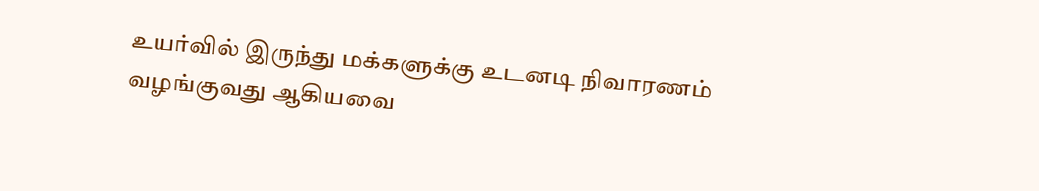உயர்வில் இருந்து மக்களுக்கு உடனடி நிவாரணம் வழங்குவது ஆகியவை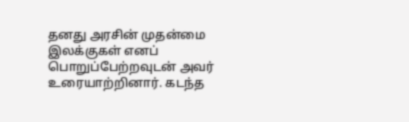தனது அரசின் முதன்மை இலக்குகள் எனப் பொறுப்பேற்றவுடன் அவர் உரையாற்றினார். கடந்த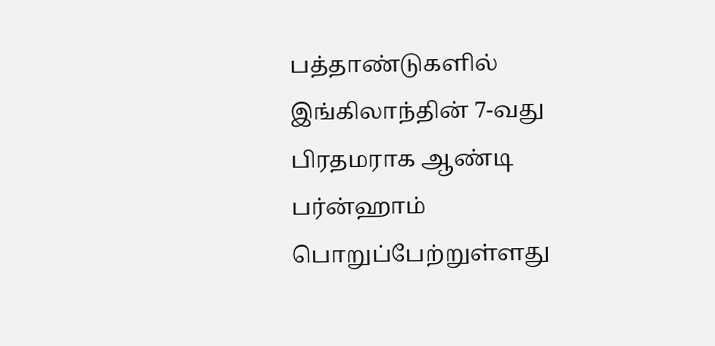பத்தாண்டுகளில் இங்கிலாந்தின் 7-வது பிரதமராக ஆண்டி பர்ன்ஹாம் பொறுப்பேற்றுள்ளது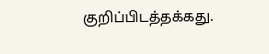குறிப்பிடத்தக்கது.